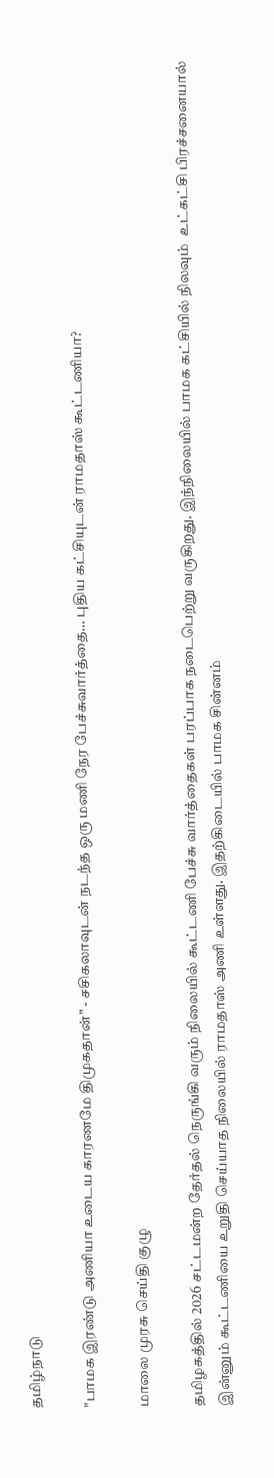தமிழ்நாடு

"பாமக இரண்டு அணியா உடைய காரணமே திமுகதான்” - சசிகலாவுடன் நடந்த ஒரு மணி நேர பேச்சுவார்த்தை… புதிய கட்சியுடன் ராமதாஸ் கூட்டணியா?

மாலை முரசு செய்தி குழு

தமிழகத்தில் 2026 சட்டமன்ற தேர்தல் நெருங்கி வரும் நிலையில் கூட்டணி பேச்சு வார்த்தைகள் பரப்பாக நடைபெற்று வருகிறது. இந்நிலையில் பாமக கட்சியில் நிலவும்  உட்கட்சி பிரச்சனையால் இன்னும் கூட்டணியை உறுதி செய்யாத நிலையில் ராமதாஸ் அணி உள்ளது. இதற்கிடையில் பாமக சின்னம்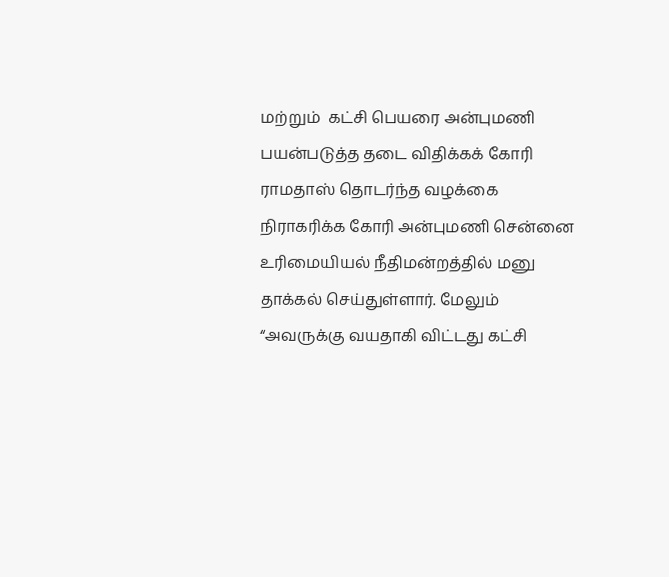மற்றும்  கட்சி பெயரை அன்புமணி பயன்படுத்த தடை விதிக்கக் கோரி ராமதாஸ் தொடர்ந்த வழக்கை நிராகரிக்க கோரி அன்புமணி சென்னை உரிமையியல் நீதிமன்றத்தில் மனு தாக்கல் செய்துள்ளார். மேலும் “அவருக்கு வயதாகி விட்டது கட்சி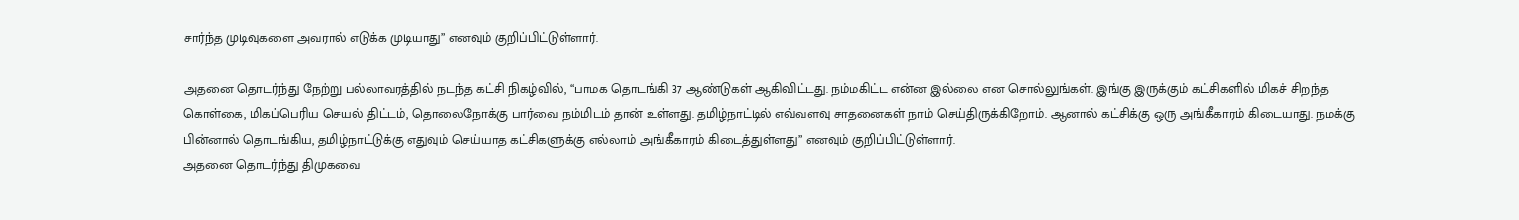சார்ந்த முடிவுகளை அவரால் எடுக்க முடியாது” எனவும் குறிப்பிட்டுள்ளார்.

அதனை தொடர்ந்து நேற்று பல்லாவரத்தில் நடந்த கட்சி நிகழ்வில், “பாமக தொடங்கி 37 ஆண்டுகள் ஆகிவிட்டது. நம்மகிட்ட என்ன இல்லை என சொல்லுங்கள். இங்கு இருக்கும் கட்சிகளில் மிகச் சிறந்த கொள்கை, மிகப்பெரிய செயல் திட்டம், தொலைநோக்கு பார்வை நம்மிடம் தான் உள்ளது. தமிழ்நாட்டில் எவ்வளவு சாதனைகள் நாம் செய்திருக்கிறோம். ஆனால் கட்சிக்கு ஒரு அங்கீகாரம் கிடையாது. நமக்கு பின்னால் தொடங்கிய, தமிழ்நாட்டுக்கு எதுவும் செய்யாத கட்சிகளுக்கு எல்லாம் அங்கீகாரம் கிடைத்துள்ளது” எனவும் குறிப்பிட்டுள்ளார்.
அதனை தொடர்ந்து திமுகவை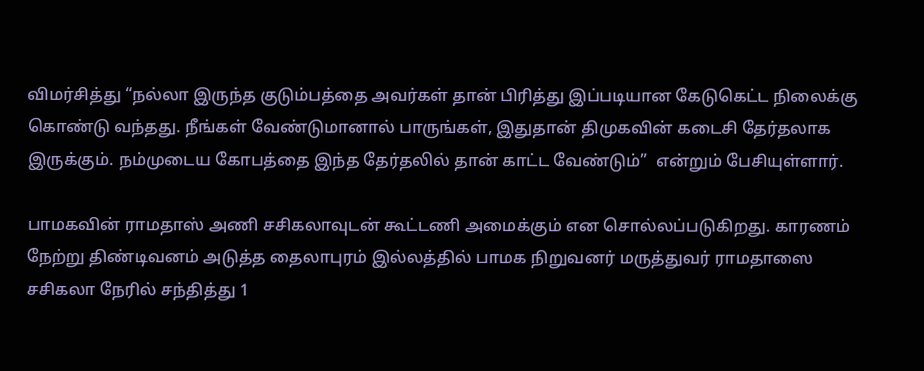விமர்சித்து “நல்லா இருந்த குடும்பத்தை அவர்கள் தான் பிரித்து இப்படியான கேடுகெட்ட நிலைக்கு கொண்டு வந்தது. நீங்கள் வேண்டுமானால் பாருங்கள், இதுதான் திமுகவின் கடைசி தேர்தலாக இருக்கும். நம்முடைய கோபத்தை இந்த தேர்தலில் தான் காட்ட வேண்டும்”  என்றும் பேசியுள்ளார்.

பாமகவின் ராமதாஸ் அணி சசிகலாவுடன் கூட்டணி அமைக்கும் என சொல்லப்படுகிறது. காரணம் நேற்று திண்டிவனம் அடுத்த தைலாபுரம் இல்லத்தில் பாமக நிறுவனர் மருத்துவர் ராமதாஸை சசிகலா நேரில் சந்தித்து 1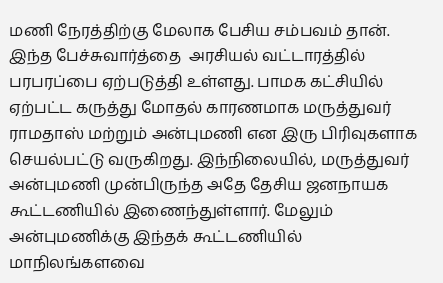மணி நேரத்திற்கு மேலாக பேசிய சம்பவம் தான். இந்த பேச்சுவார்த்தை  அரசியல் வட்டாரத்தில் பரபரப்பை ஏற்படுத்தி உள்ளது. பாமக கட்சியில் ஏற்பட்ட கருத்து மோதல் காரணமாக மருத்துவர் ராமதாஸ் மற்றும் அன்புமணி என இரு பிரிவுகளாக செயல்பட்டு வருகிறது. இந்நிலையில், மருத்துவர் அன்புமணி முன்பிருந்த அதே தேசிய ஜனநாயக கூட்டணியில் இணைந்துள்ளார். மேலும் அன்புமணிக்கு இந்தக் கூட்டணியில் மாநிலங்களவை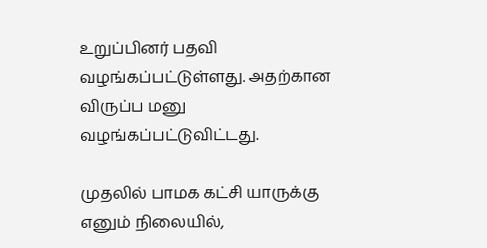உறுப்பினர் பதவி வழங்கப்பட்டுள்ளது. அதற்கான விருப்ப மனு வழங்கப்பட்டுவிட்டது.

முதலில் பாமக கட்சி யாருக்கு எனும் நிலையில்,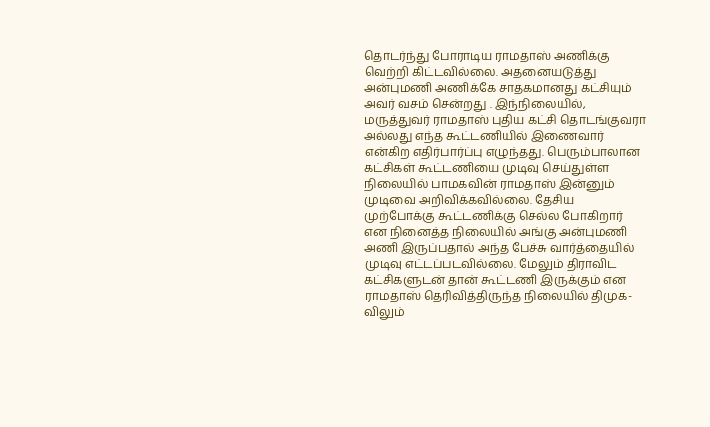தொடர்ந்து போராடிய ராமதாஸ் அணிக்கு வெற்றி கிட்டவில்லை. அதனையடுத்து அன்புமணி அணிக்கே சாதகமானது கட்சியும் அவர் வசம் சென்றது . இந்நிலையில், மருத்துவர் ராமதாஸ் புதிய கட்சி தொடங்குவரா அல்லது எந்த கூட்டணியில் இணைவார் என்கிற எதிர்பார்ப்பு எழுந்தது. பெரும்பாலான கட்சிகள் கூட்டணியை முடிவு செய்துள்ள நிலையில் பாமகவின் ராமதாஸ் இன்னும் முடிவை அறிவிக்கவில்லை. தேசிய முற்போக்கு கூட்டணிக்கு செல்ல போகிறார் என நினைத்த நிலையில் அங்கு அன்புமணி அணி இருப்பதால் அந்த பேச்சு வார்த்தையில் முடிவு எட்டப்படவில்லை. மேலும் திராவிட கட்சிகளுடன் தான் கூட்டணி இருக்கும் என ராமதாஸ் தெரிவித்திருந்த நிலையில் திமுக-விலும்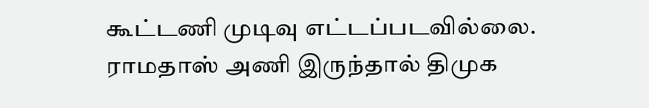கூட்டணி முடிவு எட்டப்படவில்லை. ராமதாஸ் அணி இருந்தால் திமுக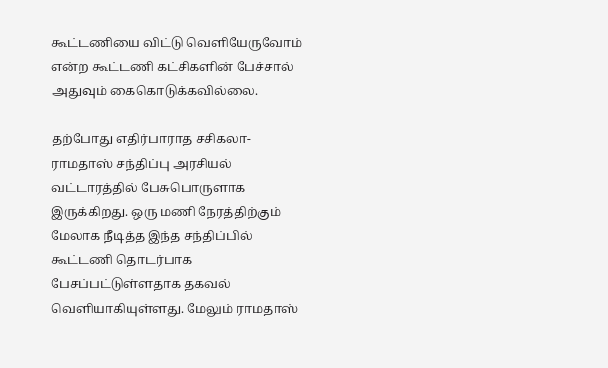கூட்டணியை விட்டு வெளியேருவோம் என்ற கூட்டணி கட்சிகளின் பேச்சால் அதுவும் கைகொடுக்கவில்லை.

தற்போது எதிர்பாராத சசிகலா-ராமதாஸ் சந்திப்பு அரசியல் வட்டாரத்தில் பேசுபொருளாக இருக்கிறது. ஒரு மணி நேரத்திற்கும் மேலாக நீடித்த இந்த சந்திப்பில் கூட்டணி தொடர்பாக பேசப்பட்டுள்ளதாக தகவல் வெளியாகியுள்ளது. மேலும் ராமதாஸ்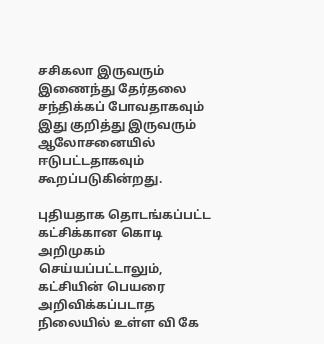சசிகலா இருவரும் இணைந்து தேர்தலை சந்திக்கப் போவதாகவும் இது குறித்து இருவரும் ஆலோசனையில் ஈடுபட்டதாகவும் கூறப்படுகின்றது.

புதியதாக தொடங்கப்பட்ட  கட்சிக்கான கொடி அறிமுகம் செய்யப்பட்டாலும், கட்சியின் பெயரை அறிவிக்கப்படாத நிலையில் உள்ள வி கே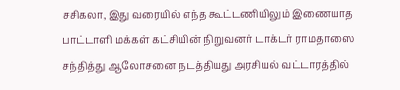சசிகலா, இது வரையில் எந்த கூட்டணியிலும் இணையாத பாட்டாளி மக்கள் கட்சியின் நிறுவனர் டாக்டர் ராமதாஸை சந்தித்து ஆலோசனை நடத்தியது அரசியல் வட்டாரத்தில்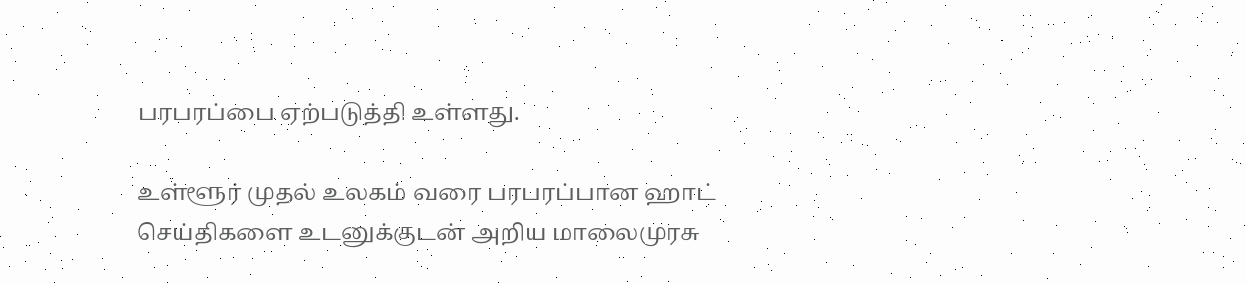பரபரப்பை ஏற்படுத்தி உள்ளது.

உள்ளூர் முதல் உலகம் வரை பரபரப்பான ஹாட் செய்திகளை உடனுக்குடன் அறிய மாலைமுரசு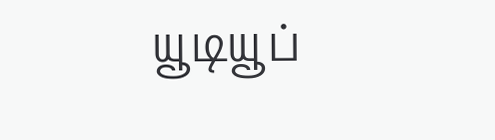யூடியூப்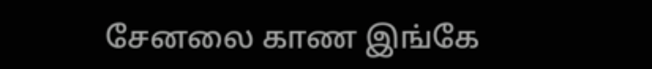சேனலை காண இங்கே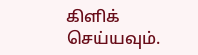கிளிக் செய்யவும்.